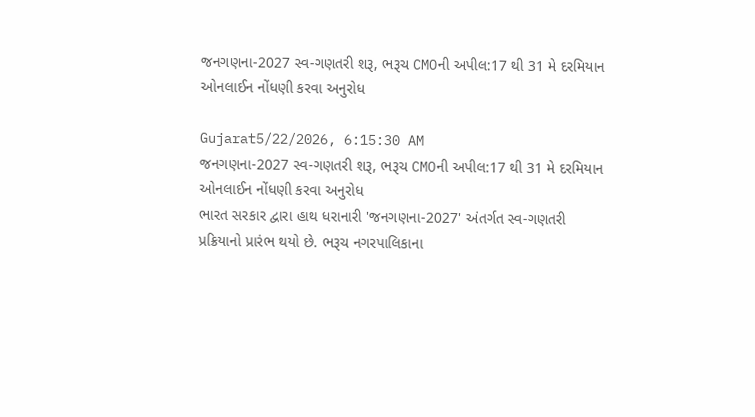જનગણના-2027 સ્વ-ગણતરી શરૂ, ભરૂચ CMOની અપીલ:17 થી 31 મે દરમિયાન ઓનલાઈન નોંધણી કરવા અનુરોધ

Gujarat5/22/2026, 6:15:30 AM
જનગણના-2027 સ્વ-ગણતરી શરૂ, ભરૂચ CMOની અપીલ:17 થી 31 મે દરમિયાન ઓનલાઈન નોંધણી કરવા અનુરોધ
ભારત સરકાર દ્વારા હાથ ધરાનારી 'જનગણના-2027' અંતર્ગત સ્વ-ગણતરી પ્રક્રિયાનો પ્રારંભ થયો છે. ભરૂચ નગરપાલિકાના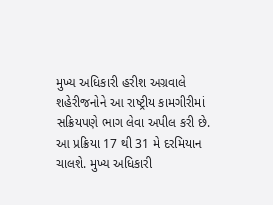મુખ્ય અધિકારી હરીશ અગ્રવાલે શહેરીજનોને આ રાષ્ટ્રીય કામગીરીમાં સક્રિયપણે ભાગ લેવા અપીલ કરી છે. આ પ્રક્રિયા 17 થી 31 મે દરમિયાન ચાલશે. મુખ્ય અધિકારી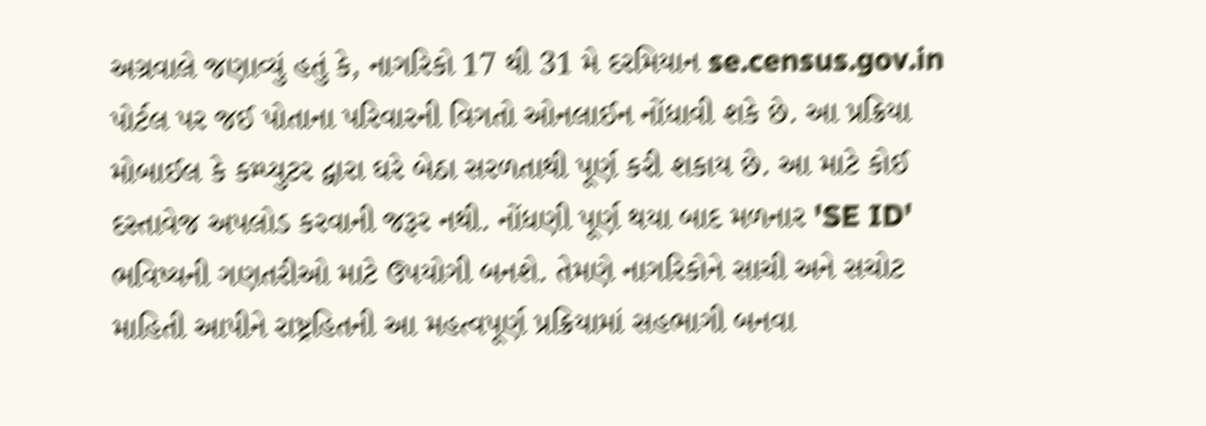અગ્રવાલે જણાવ્યું હતું કે, નાગરિકો 17 થી 31 મે દરમિયાન se.census.gov.in પોર્ટલ પર જઈ પોતાના પરિવારની વિગતો ઓનલાઈન નોંધાવી શકે છે. આ પ્રક્રિયા મોબાઈલ કે કમ્પ્યુટર દ્વારા ઘરે બેઠા સરળતાથી પૂર્ણ કરી શકાય છે. આ માટે કોઈ દસ્તાવેજ અપલોડ કરવાની જરૂર નથી. નોંધણી પૂર્ણ થયા બાદ મળનાર 'SE ID' ભવિષ્યની ગણતરીઓ માટે ઉપયોગી બનશે. તેમણે નાગરિકોને સાચી અને સચોટ માહિતી આપીને રાષ્ટ્રહિતની આ મહત્વપૂર્ણ પ્રક્રિયામાં સહભાગી બનવા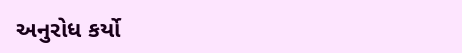અનુરોધ કર્યો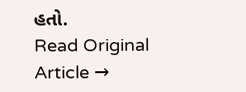હતો.
Read Original Article →